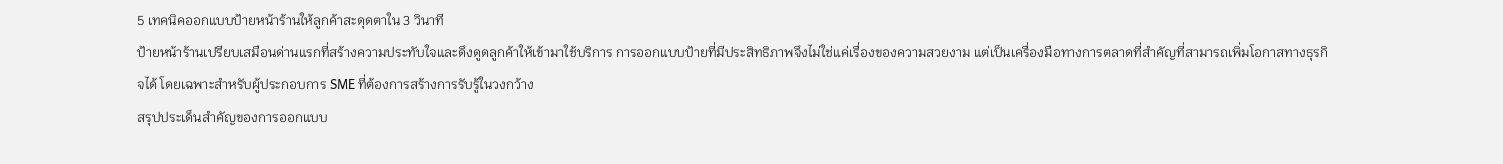5 เทคนิคออกแบบป้ายหน้าร้านให้ลูกค้าสะดุดตาใน 3 วินาที
ป้ายหน้าร้านเปรียบเสมือนด่านแรกที่สร้างความประทับใจและดึงดูดลูกค้าให้เข้ามาใช้บริการ การออกแบบป้ายที่มีประสิทธิภาพจึงไม่ใช่แค่เรื่องของความสวยงาม แต่เป็นเครื่องมือทางการตลาดที่สำคัญที่สามารถเพิ่มโอกาสทางธุรกิจได้ โดยเฉพาะสำหรับผู้ประกอบการ SME ที่ต้องการสร้างการรับรู้ในวงกว้าง
สรุปประเด็นสำคัญของการออกแบบ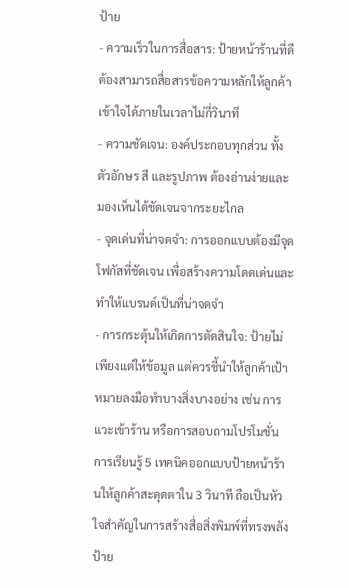ป้าย
- ความเร็วในการสื่อสาร: ป้ายหน้าร้านที่ดีต้องสามารถสื่อสารข้อความหลักให้ลูกค้าเข้าใจได้ภายในเวลาไม่กี่วินาที
- ความชัดเจน: องค์ประกอบทุกส่วน ทั้งตัวอักษร สี และรูปภาพ ต้องอ่านง่ายและมองเห็นได้ชัดเจนจากระยะไกล
- จุดเด่นที่น่าจดจำ: การออกแบบต้องมีจุดโฟกัสที่ชัดเจน เพื่อสร้างความโดดเด่นและทำให้แบรนด์เป็นที่น่าจดจำ
- การกระตุ้นให้เกิดการตัดสินใจ: ป้ายไม่เพียงแต่ให้ข้อมูล แต่ควรชี้นำให้ลูกค้าเป้าหมายลงมือทำบางสิ่งบางอย่าง เช่น การแวะเข้าร้าน หรือการสอบถามโปรโมชั่น
การเรียนรู้ 5 เทคนิคออกแบบป้ายหน้าร้านให้ลูกค้าสะดุดตาใน 3 วินาที ถือเป็นหัวใจสำคัญในการสร้างสื่อสิ่งพิมพ์ที่ทรงพลัง ป้าย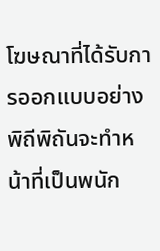โฆษณาที่ได้รับการออกแบบอย่างพิถีพิถันจะทำหน้าที่เป็นพนัก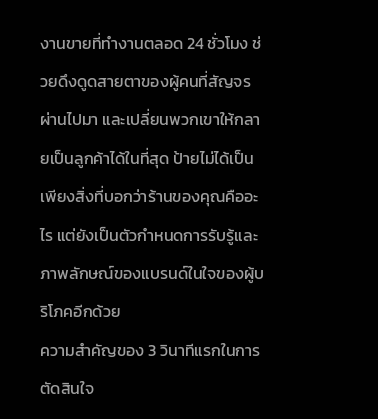งานขายที่ทำงานตลอด 24 ชั่วโมง ช่วยดึงดูดสายตาของผู้คนที่สัญจรผ่านไปมา และเปลี่ยนพวกเขาให้กลายเป็นลูกค้าได้ในที่สุด ป้ายไม่ได้เป็นเพียงสิ่งที่บอกว่าร้านของคุณคืออะไร แต่ยังเป็นตัวกำหนดการรับรู้และภาพลักษณ์ของแบรนด์ในใจของผู้บริโภคอีกด้วย
ความสำคัญของ 3 วินาทีแรกในการตัดสินใจ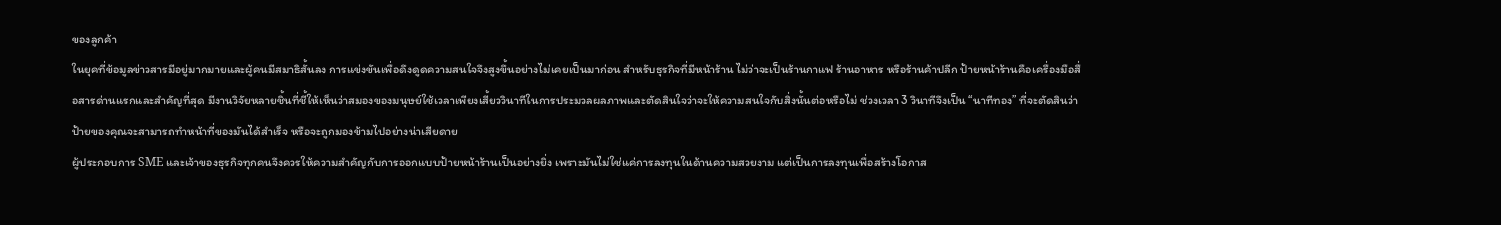ของลูกค้า
ในยุคที่ข้อมูลข่าวสารมีอยู่มากมายและผู้คนมีสมาธิสั้นลง การแข่งขันเพื่อดึงดูดความสนใจจึงสูงขึ้นอย่างไม่เคยเป็นมาก่อน สำหรับธุรกิจที่มีหน้าร้าน ไม่ว่าจะเป็นร้านกาแฟ ร้านอาหาร หรือร้านค้าปลีก ป้ายหน้าร้านคือเครื่องมือสื่อสารด่านแรกและสำคัญที่สุด มีงานวิจัยหลายชิ้นที่ชี้ให้เห็นว่าสมองของมนุษย์ใช้เวลาเพียงเสี้ยววินาทีในการประมวลผลภาพและตัดสินใจว่าจะให้ความสนใจกับสิ่งนั้นต่อหรือไม่ ช่วงเวลา 3 วินาทีจึงเป็น “นาทีทอง” ที่จะตัดสินว่าป้ายของคุณจะสามารถทำหน้าที่ของมันได้สำเร็จ หรือจะถูกมองข้ามไปอย่างน่าเสียดาย
ผู้ประกอบการ SME และเจ้าของธุรกิจทุกคนจึงควรให้ความสำคัญกับการออกแบบป้ายหน้าร้านเป็นอย่างยิ่ง เพราะมันไม่ใช่แค่การลงทุนในด้านความสวยงาม แต่เป็นการลงทุนเพื่อสร้างโอกาส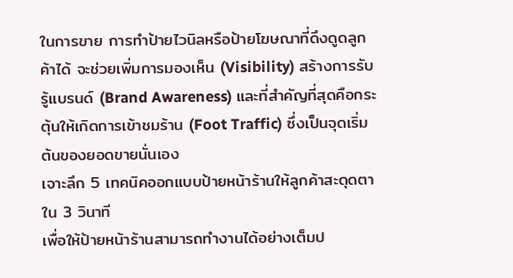ในการขาย การทำป้ายไวนิลหรือป้ายโฆษณาที่ดึงดูดลูกค้าได้ จะช่วยเพิ่มการมองเห็น (Visibility) สร้างการรับรู้แบรนด์ (Brand Awareness) และที่สำคัญที่สุดคือกระตุ้นให้เกิดการเข้าชมร้าน (Foot Traffic) ซึ่งเป็นจุดเริ่มต้นของยอดขายนั่นเอง
เจาะลึก 5 เทคนิคออกแบบป้ายหน้าร้านให้ลูกค้าสะดุดตาใน 3 วินาที
เพื่อให้ป้ายหน้าร้านสามารถทำงานได้อย่างเต็มป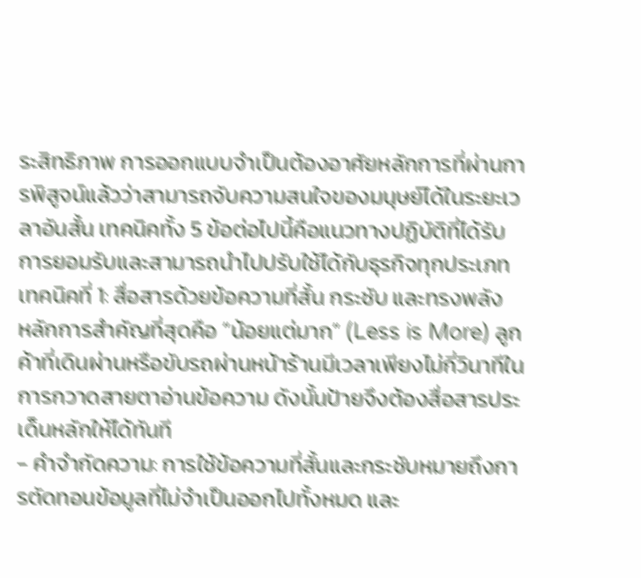ระสิทธิภาพ การออกแบบจำเป็นต้องอาศัยหลักการที่ผ่านการพิสูจน์แล้วว่าสามารถจับความสนใจของมนุษย์ได้ในระยะเวลาอันสั้น เทคนิคทั้ง 5 ข้อต่อไปนี้คือแนวทางปฏิบัติที่ได้รับการยอมรับและสามารถนำไปปรับใช้ได้กับธุรกิจทุกประเภท
เทคนิคที่ 1: สื่อสารด้วยข้อความที่สั้น กระชับ และทรงพลัง
หลักการสำคัญที่สุดคือ “น้อยแต่มาก” (Less is More) ลูกค้าที่เดินผ่านหรือขับรถผ่านหน้าร้านมีเวลาเพียงไม่กี่วินาทีในการกวาดสายตาอ่านข้อความ ดังนั้นป้ายจึงต้องสื่อสารประเด็นหลักให้ได้ทันที
- คำจำกัดความ: การใช้ข้อความที่สั้นและกระชับหมายถึงการตัดทอนข้อมูลที่ไม่จำเป็นออกไปทั้งหมด และ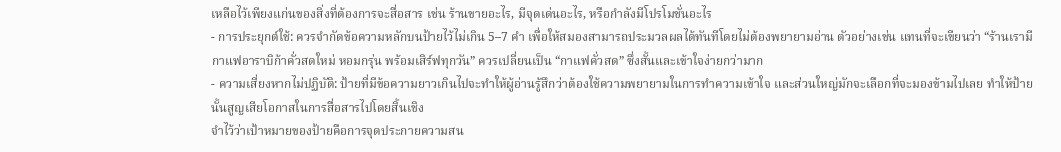เหลือไว้เพียงแก่นของสิ่งที่ต้องการจะสื่อสาร เช่น ร้านขายอะไร, มีจุดเด่นอะไร, หรือกำลังมีโปรโมชั่นอะไร
- การประยุกต์ใช้: ควรจำกัดข้อความหลักบนป้ายไว้ไม่เกิน 5–7 คำ เพื่อให้สมองสามารถประมวลผลได้ทันทีโดยไม่ต้องพยายามอ่าน ตัวอย่างเช่น แทนที่จะเขียนว่า “ร้านเรามีกาแฟอาราบิก้าคั่วสดใหม่ หอมกรุ่น พร้อมเสิร์ฟทุกวัน” ควรเปลี่ยนเป็น “กาแฟคั่วสด” ซึ่งสั้นและเข้าใจง่ายกว่ามาก
- ความเสี่ยงหากไม่ปฏิบัติ: ป้ายที่มีข้อความยาวเกินไปจะทำให้ผู้อ่านรู้สึกว่าต้องใช้ความพยายามในการทำความเข้าใจ และส่วนใหญ่มักจะเลือกที่จะมองข้ามไปเลย ทำให้ป้ายนั้นสูญเสียโอกาสในการสื่อสารไปโดยสิ้นเชิง
จำไว้ว่าเป้าหมายของป้ายคือการจุดประกายความสน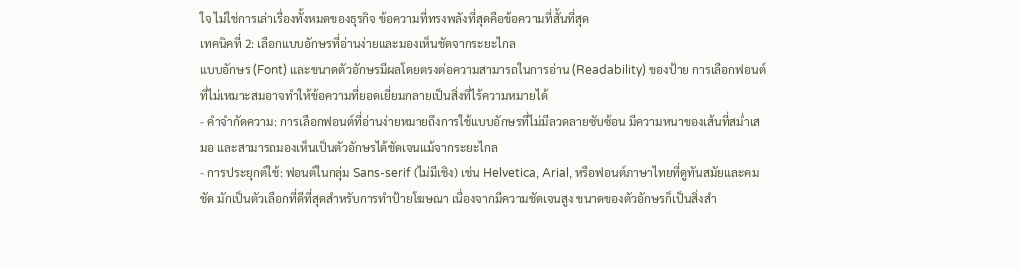ใจ ไม่ใช่การเล่าเรื่องทั้งหมดของธุรกิจ ข้อความที่ทรงพลังที่สุดคือข้อความที่สั้นที่สุด
เทคนิคที่ 2: เลือกแบบอักษรที่อ่านง่ายและมองเห็นชัดจากระยะไกล
แบบอักษร (Font) และขนาดตัวอักษรมีผลโดยตรงต่อความสามารถในการอ่าน (Readability) ของป้าย การเลือกฟอนต์ที่ไม่เหมาะสมอาจทำให้ข้อความที่ยอดเยี่ยมกลายเป็นสิ่งที่ไร้ความหมายได้
- คำจำกัดความ: การเลือกฟอนต์ที่อ่านง่ายหมายถึงการใช้แบบอักษรที่ไม่มีลวดลายซับซ้อน มีความหนาของเส้นที่สม่ำเสมอ และสามารถมองเห็นเป็นตัวอักษรได้ชัดเจนแม้จากระยะไกล
- การประยุกต์ใช้: ฟอนต์ในกลุ่ม Sans-serif (ไม่มีเชิง) เช่น Helvetica, Arial, หรือฟอนต์ภาษาไทยที่ดูทันสมัยและคมชัด มักเป็นตัวเลือกที่ดีที่สุดสำหรับการทำป้ายโฆษณา เนื่องจากมีความชัดเจนสูง ขนาดของตัวอักษรก็เป็นสิ่งสำ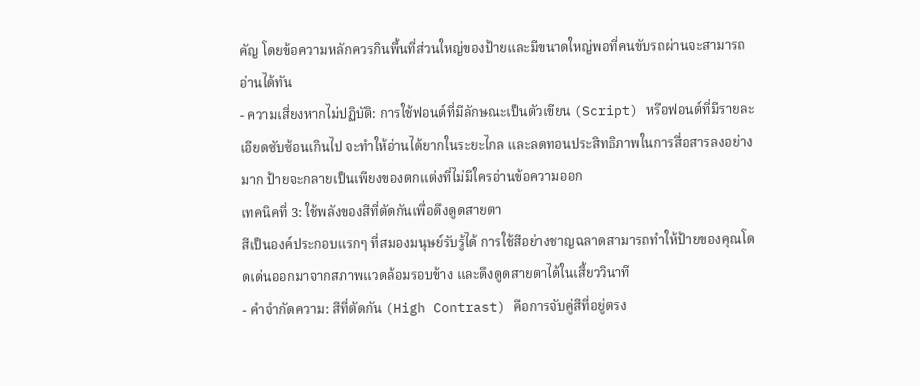คัญ โดยข้อความหลักควรกินพื้นที่ส่วนใหญ่ของป้ายและมีขนาดใหญ่พอที่คนขับรถผ่านจะสามารถอ่านได้ทัน
- ความเสี่ยงหากไม่ปฏิบัติ: การใช้ฟอนต์ที่มีลักษณะเป็นตัวเขียน (Script) หรือฟอนต์ที่มีรายละเอียดซับซ้อนเกินไป จะทำให้อ่านได้ยากในระยะไกล และลดทอนประสิทธิภาพในการสื่อสารลงอย่างมาก ป้ายจะกลายเป็นเพียงของตกแต่งที่ไม่มีใครอ่านข้อความออก
เทคนิคที่ 3: ใช้พลังของสีที่ตัดกันเพื่อดึงดูดสายตา
สีเป็นองค์ประกอบแรกๆ ที่สมองมนุษย์รับรู้ได้ การใช้สีอย่างชาญฉลาดสามารถทำให้ป้ายของคุณโดดเด่นออกมาจากสภาพแวดล้อมรอบข้าง และดึงดูดสายตาได้ในเสี้ยววินาที
- คำจำกัดความ: สีที่ตัดกัน (High Contrast) คือการจับคู่สีที่อยู่ตรง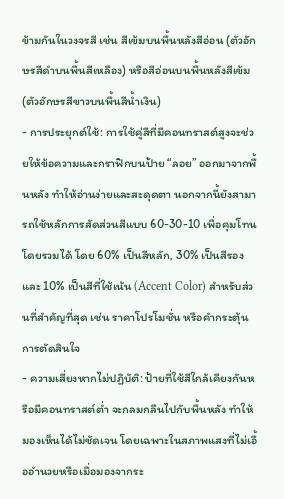ข้ามกันในวงจรสี เช่น สีเข้มบนพื้นหลังสีอ่อน (ตัวอักษรสีดำบนพื้นสีเหลือง) หรือสีอ่อนบนพื้นหลังสีเข้ม (ตัวอักษรสีขาวบนพื้นสีน้ำเงิน)
- การประยุกต์ใช้: การใช้คู่สีที่มีคอนทราสต์สูงจะช่วยให้ข้อความและกราฟิกบนป้าย “ลอย” ออกมาจากพื้นหลัง ทำให้อ่านง่ายและสะดุดตา นอกจากนี้ยังสามารถใช้หลักการสัดส่วนสีแบบ 60-30-10 เพื่อคุมโทนโดยรวมได้ โดย 60% เป็นสีหลัก, 30% เป็นสีรอง และ 10% เป็นสีที่ใช้เน้น (Accent Color) สำหรับส่วนที่สำคัญที่สุด เช่น ราคาโปรโมชั่น หรือคำกระตุ้นการตัดสินใจ
- ความเสี่ยงหากไม่ปฏิบัติ: ป้ายที่ใช้สีใกล้เคียงกันหรือมีคอนทราสต์ต่ำ จะกลมกลืนไปกับพื้นหลัง ทำให้มองเห็นได้ไม่ชัดเจน โดยเฉพาะในสภาพแสงที่ไม่เอื้ออำนวยหรือเมื่อมองจากระ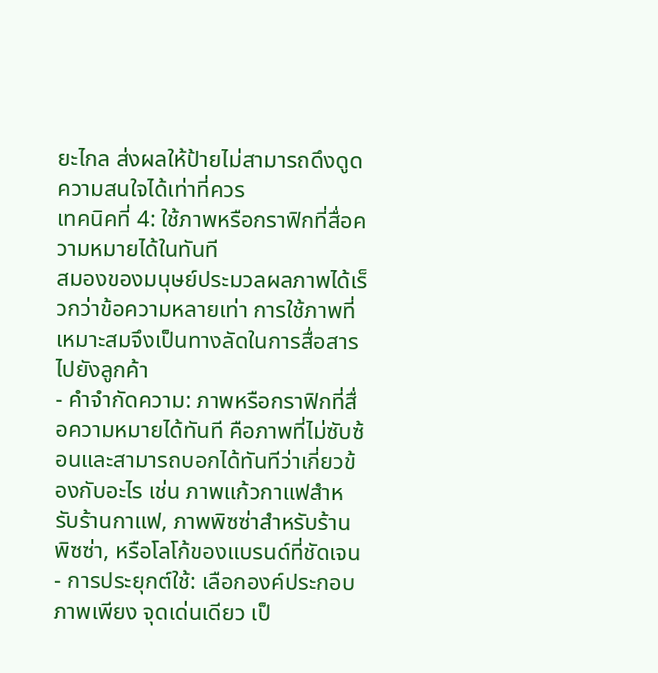ยะไกล ส่งผลให้ป้ายไม่สามารถดึงดูดความสนใจได้เท่าที่ควร
เทคนิคที่ 4: ใช้ภาพหรือกราฟิกที่สื่อความหมายได้ในทันที
สมองของมนุษย์ประมวลผลภาพได้เร็วกว่าข้อความหลายเท่า การใช้ภาพที่เหมาะสมจึงเป็นทางลัดในการสื่อสารไปยังลูกค้า
- คำจำกัดความ: ภาพหรือกราฟิกที่สื่อความหมายได้ทันที คือภาพที่ไม่ซับซ้อนและสามารถบอกได้ทันทีว่าเกี่ยวข้องกับอะไร เช่น ภาพแก้วกาแฟสำหรับร้านกาแฟ, ภาพพิซซ่าสำหรับร้านพิซซ่า, หรือโลโก้ของแบรนด์ที่ชัดเจน
- การประยุกต์ใช้: เลือกองค์ประกอบภาพเพียง จุดเด่นเดียว เป็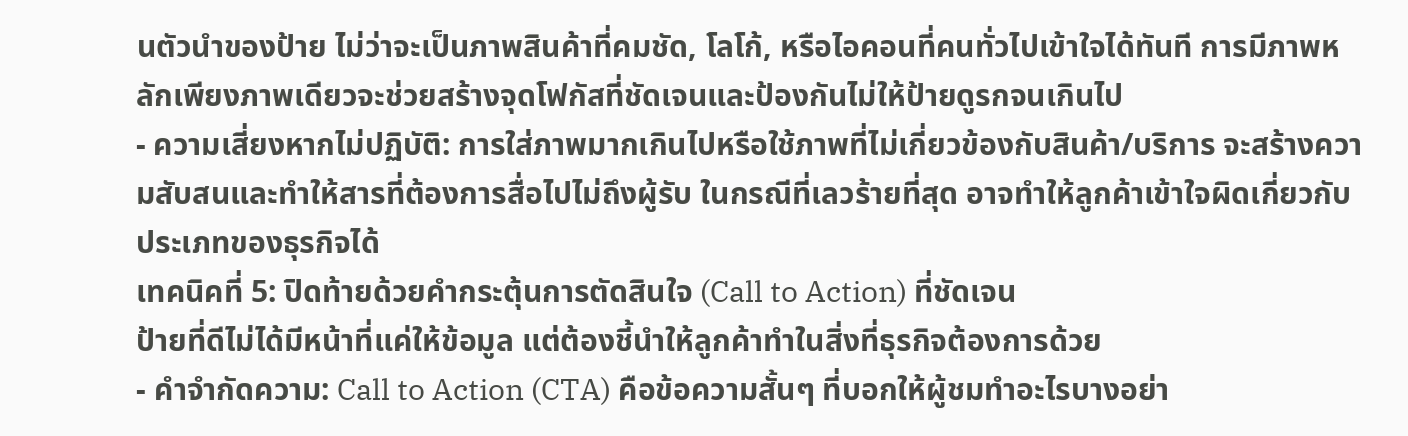นตัวนำของป้าย ไม่ว่าจะเป็นภาพสินค้าที่คมชัด, โลโก้, หรือไอคอนที่คนทั่วไปเข้าใจได้ทันที การมีภาพหลักเพียงภาพเดียวจะช่วยสร้างจุดโฟกัสที่ชัดเจนและป้องกันไม่ให้ป้ายดูรกจนเกินไป
- ความเสี่ยงหากไม่ปฏิบัติ: การใส่ภาพมากเกินไปหรือใช้ภาพที่ไม่เกี่ยวข้องกับสินค้า/บริการ จะสร้างความสับสนและทำให้สารที่ต้องการสื่อไปไม่ถึงผู้รับ ในกรณีที่เลวร้ายที่สุด อาจทำให้ลูกค้าเข้าใจผิดเกี่ยวกับประเภทของธุรกิจได้
เทคนิคที่ 5: ปิดท้ายด้วยคำกระตุ้นการตัดสินใจ (Call to Action) ที่ชัดเจน
ป้ายที่ดีไม่ได้มีหน้าที่แค่ให้ข้อมูล แต่ต้องชี้นำให้ลูกค้าทำในสิ่งที่ธุรกิจต้องการด้วย
- คำจำกัดความ: Call to Action (CTA) คือข้อความสั้นๆ ที่บอกให้ผู้ชมทำอะไรบางอย่า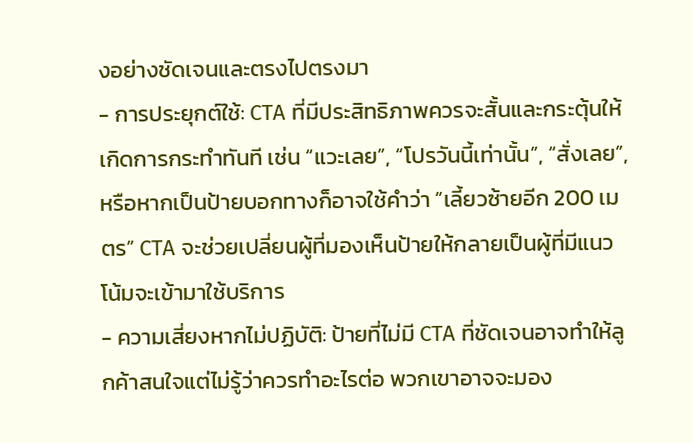งอย่างชัดเจนและตรงไปตรงมา
- การประยุกต์ใช้: CTA ที่มีประสิทธิภาพควรจะสั้นและกระตุ้นให้เกิดการกระทำทันที เช่น “แวะเลย”, “โปรวันนี้เท่านั้น”, “สั่งเลย”, หรือหากเป็นป้ายบอกทางก็อาจใช้คำว่า “เลี้ยวซ้ายอีก 200 เมตร” CTA จะช่วยเปลี่ยนผู้ที่มองเห็นป้ายให้กลายเป็นผู้ที่มีแนวโน้มจะเข้ามาใช้บริการ
- ความเสี่ยงหากไม่ปฏิบัติ: ป้ายที่ไม่มี CTA ที่ชัดเจนอาจทำให้ลูกค้าสนใจแต่ไม่รู้ว่าควรทำอะไรต่อ พวกเขาอาจจะมอง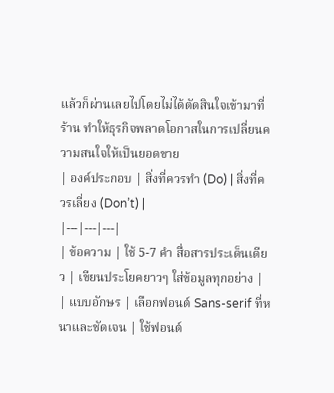แล้วก็ผ่านเลยไปโดยไม่ได้ตัดสินใจเข้ามาที่ร้าน ทำให้ธุรกิจพลาดโอกาสในการเปลี่ยนความสนใจให้เป็นยอดขาย
| องค์ประกอบ | สิ่งที่ควรทำ (Do) | สิ่งที่ควรเลี่ยง (Don’t) |
|---|---|---|
| ข้อความ | ใช้ 5-7 คำ สื่อสารประเด็นเดียว | เขียนประโยคยาวๆ ใส่ข้อมูลทุกอย่าง |
| แบบอักษร | เลือกฟอนต์ Sans-serif ที่หนาและชัดเจน | ใช้ฟอนต์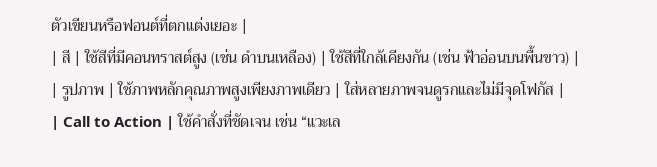ตัวเขียนหรือฟอนต์ที่ตกแต่งเยอะ |
| สี | ใช้สีที่มีคอนทราสต์สูง (เช่น ดำบนเหลือง) | ใช้สีที่ใกล้เคียงกัน (เช่น ฟ้าอ่อนบนพื้นขาว) |
| รูปภาพ | ใช้ภาพหลักคุณภาพสูงเพียงภาพเดียว | ใส่หลายภาพจนดูรกและไม่มีจุดโฟกัส |
| Call to Action | ใช้คำสั่งที่ชัดเจน เช่น “แวะเล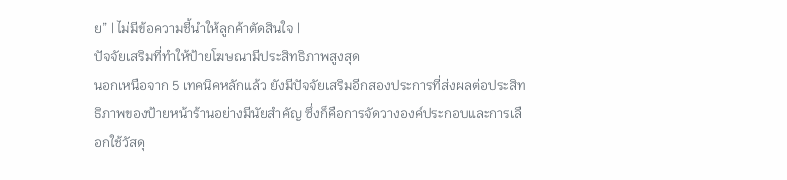ย” | ไม่มีข้อความชี้นำให้ลูกค้าตัดสินใจ |
ปัจจัยเสริมที่ทำให้ป้ายโฆษณามีประสิทธิภาพสูงสุด
นอกเหนือจาก 5 เทคนิคหลักแล้ว ยังมีปัจจัยเสริมอีกสองประการที่ส่งผลต่อประสิทธิภาพของป้ายหน้าร้านอย่างมีนัยสำคัญ ซึ่งก็คือการจัดวางองค์ประกอบและการเลือกใช้วัสดุ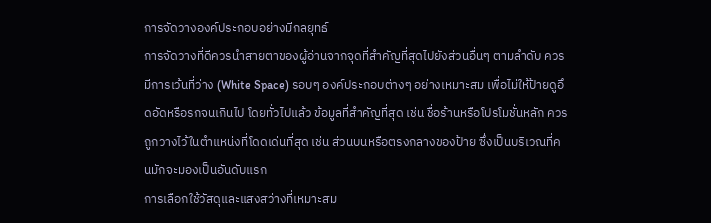การจัดวางองค์ประกอบอย่างมีกลยุทธ์
การจัดวางที่ดีควรนำสายตาของผู้อ่านจากจุดที่สำคัญที่สุดไปยังส่วนอื่นๆ ตามลำดับ ควรมีการเว้นที่ว่าง (White Space) รอบๆ องค์ประกอบต่างๆ อย่างเหมาะสม เพื่อไม่ให้ป้ายดูอึดอัดหรือรกจนเกินไป โดยทั่วไปแล้ว ข้อมูลที่สำคัญที่สุด เช่น ชื่อร้านหรือโปรโมชั่นหลัก ควรถูกวางไว้ในตำแหน่งที่โดดเด่นที่สุด เช่น ส่วนบนหรือตรงกลางของป้าย ซึ่งเป็นบริเวณที่คนมักจะมองเป็นอันดับแรก
การเลือกใช้วัสดุและแสงสว่างที่เหมาะสม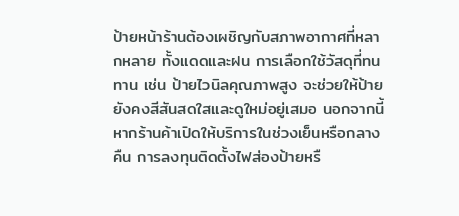ป้ายหน้าร้านต้องเผชิญกับสภาพอากาศที่หลากหลาย ทั้งแดดและฝน การเลือกใช้วัสดุที่ทนทาน เช่น ป้ายไวนิลคุณภาพสูง จะช่วยให้ป้ายยังคงสีสันสดใสและดูใหม่อยู่เสมอ นอกจากนี้ หากร้านค้าเปิดให้บริการในช่วงเย็นหรือกลางคืน การลงทุนติดตั้งไฟส่องป้ายหรื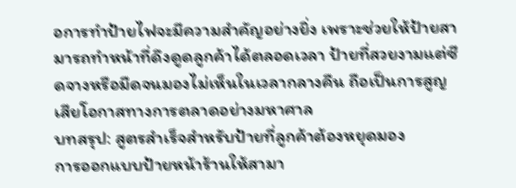อการทำป้ายไฟจะมีความสำคัญอย่างยิ่ง เพราะช่วยให้ป้ายสามารถทำหน้าที่ดึงดูดลูกค้าได้ตลอดเวลา ป้ายที่สวยงามแต่ซีดจางหรือมืดจนมองไม่เห็นในเวลากลางคืน ถือเป็นการสูญเสียโอกาสทางการตลาดอย่างมหาศาล
บทสรุป: สูตรสำเร็จสำหรับป้ายที่ลูกค้าต้องหยุดมอง
การออกแบบป้ายหน้าร้านให้สามา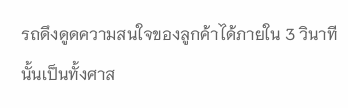รถดึงดูดความสนใจของลูกค้าได้ภายใน 3 วินาทีนั้นเป็นทั้งศาส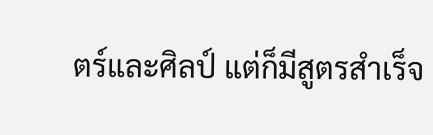ตร์และศิลป์ แต่ก็มีสูตรสำเร็จ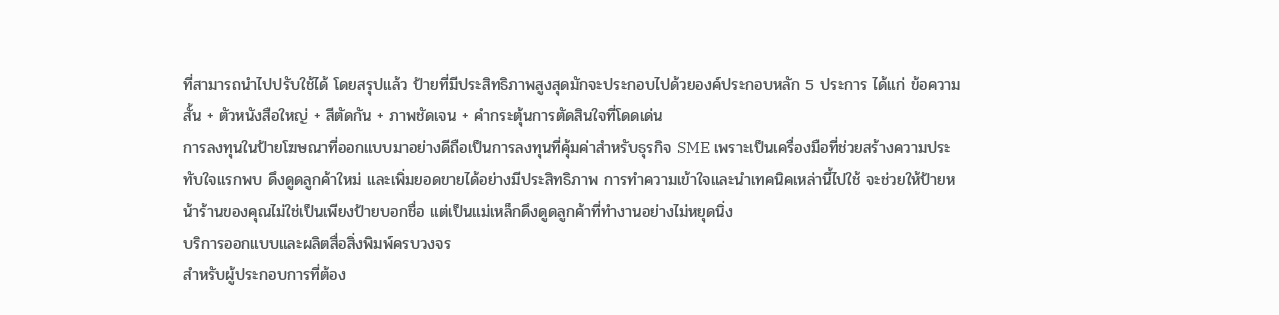ที่สามารถนำไปปรับใช้ได้ โดยสรุปแล้ว ป้ายที่มีประสิทธิภาพสูงสุดมักจะประกอบไปด้วยองค์ประกอบหลัก 5 ประการ ได้แก่ ข้อความสั้น + ตัวหนังสือใหญ่ + สีตัดกัน + ภาพชัดเจน + คำกระตุ้นการตัดสินใจที่โดดเด่น
การลงทุนในป้ายโฆษณาที่ออกแบบมาอย่างดีถือเป็นการลงทุนที่คุ้มค่าสำหรับธุรกิจ SME เพราะเป็นเครื่องมือที่ช่วยสร้างความประทับใจแรกพบ ดึงดูดลูกค้าใหม่ และเพิ่มยอดขายได้อย่างมีประสิทธิภาพ การทำความเข้าใจและนำเทคนิคเหล่านี้ไปใช้ จะช่วยให้ป้ายหน้าร้านของคุณไม่ใช่เป็นเพียงป้ายบอกชื่อ แต่เป็นแม่เหล็กดึงดูดลูกค้าที่ทำงานอย่างไม่หยุดนิ่ง
บริการออกแบบและผลิตสื่อสิ่งพิมพ์ครบวงจร
สำหรับผู้ประกอบการที่ต้อง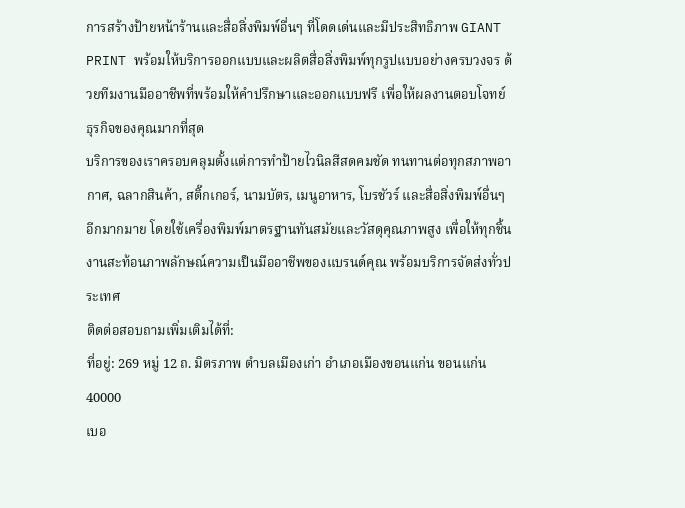การสร้างป้ายหน้าร้านและสื่อสิ่งพิมพ์อื่นๆ ที่โดดเด่นและมีประสิทธิภาพ GIANT PRINT พร้อมให้บริการออกแบบและผลิตสื่อสิ่งพิมพ์ทุกรูปแบบอย่างครบวงจร ด้วยทีมงานมืออาชีพที่พร้อมให้คำปรึกษาและออกแบบฟรี เพื่อให้ผลงานตอบโจทย์ธุรกิจของคุณมากที่สุด
บริการของเราครอบคลุมตั้งแต่การทำป้ายไวนิลสีสดคมชัด ทนทานต่อทุกสภาพอากาศ, ฉลากสินค้า, สติ๊กเกอร์, นามบัตร, เมนูอาหาร, โบรชัวร์ และสื่อสิ่งพิมพ์อื่นๆ อีกมากมาย โดยใช้เครื่องพิมพ์มาตรฐานทันสมัยและวัสดุคุณภาพสูง เพื่อให้ทุกชิ้นงานสะท้อนภาพลักษณ์ความเป็นมืออาชีพของแบรนด์คุณ พร้อมบริการจัดส่งทั่วประเทศ
ติดต่อสอบถามเพิ่มเติมได้ที่:
ที่อยู่: 269 หมู่ 12 ถ. มิตรภาพ ตำบลเมืองเก่า อำเภอเมืองขอนแก่น ขอนแก่น 40000
เบอ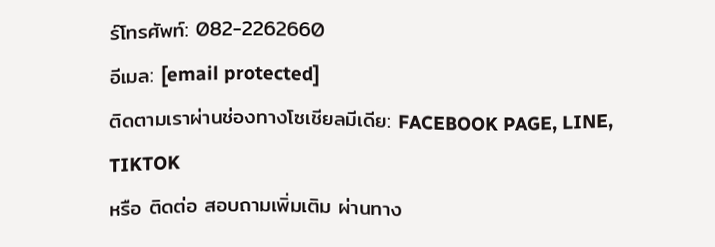ร์โทรศัพท์: 082-2262660
อีเมล: [email protected]
ติดตามเราผ่านช่องทางโซเชียลมีเดีย: FACEBOOK PAGE, LINE, TIKTOK
หรือ ติดต่อ สอบถามเพิ่มเติม ผ่านทาง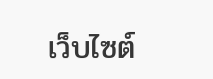เว็บไซต์